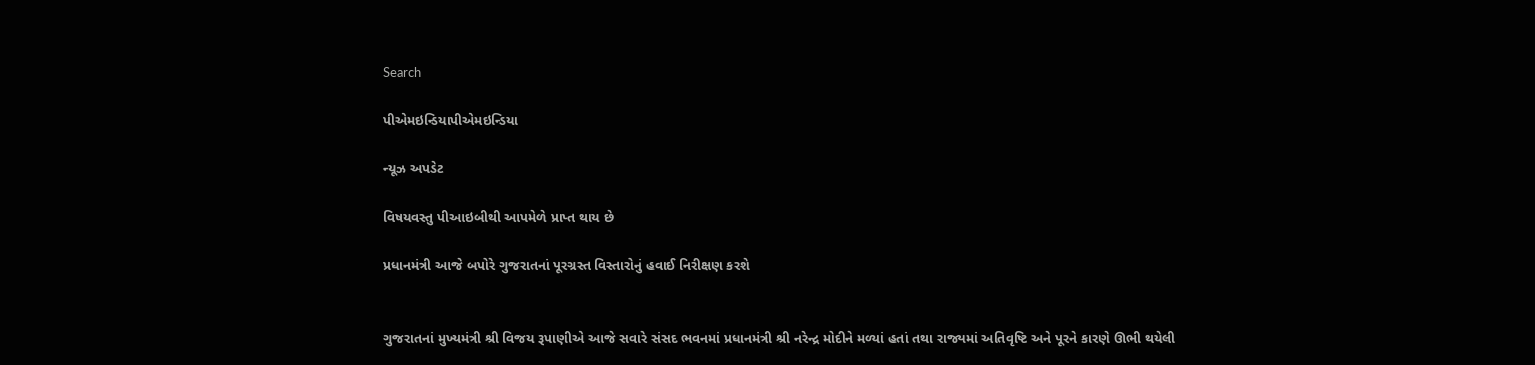Search

પીએમઇન્ડિયાપીએમઇન્ડિયા

ન્યૂઝ અપડેટ

વિષયવસ્તુ પીઆઇબીથી આપમેળે પ્રાપ્ત થાય છે

પ્રધાનમંત્રી આજે બપોરે ગુજરાતનાં પૂરગ્રસ્ત વિસ્તારોનું હવાઈ નિરીક્ષણ કરશે


ગુજરાતનાં મુખ્યમંત્રી શ્રી વિજય રૂપાણીએ આજે સવારે સંસદ ભવનમાં પ્રધાનમંત્રી શ્રી નરેન્દ્ર મોદીને મળ્યાં હતાં તથા રાજ્યમાં અતિવૃષ્ટિ અને પૂરને કારણે ઊભી થયેલી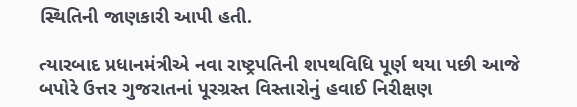સ્થિતિની જાણકારી આપી હતી.

ત્યારબાદ પ્રધાનમંત્રીએ નવા રાષ્ટ્રપતિની શપથવિધિ પૂર્ણ થયા પછી આજે બપોરે ઉત્તર ગુજરાતનાં પૂરગ્રસ્ત વિસ્તારોનું હવાઈ નિરીક્ષણ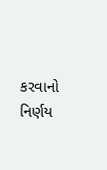કરવાનો નિર્ણય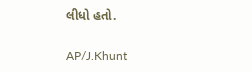લીધો હતો.

AP/J.Khunt